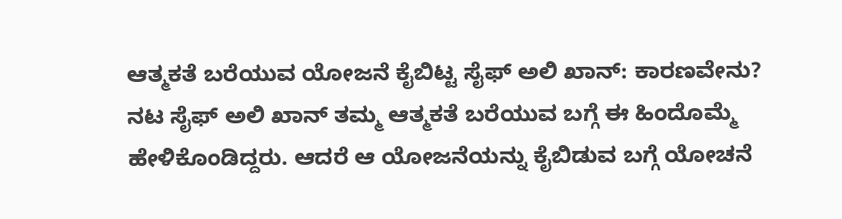ಆತ್ಮಕತೆ ಬರೆಯುವ ಯೋಜನೆ ಕೈಬಿಟ್ಟ ಸೈಫ್ ಅಲಿ ಖಾನ್: ಕಾರಣವೇನು?
ನಟ ಸೈಫ್ ಅಲಿ ಖಾನ್ ತಮ್ಮ ಆತ್ಮಕತೆ ಬರೆಯುವ ಬಗ್ಗೆ ಈ ಹಿಂದೊಮ್ಮೆ ಹೇಳಿಕೊಂಡಿದ್ದರು. ಆದರೆ ಆ ಯೋಜನೆಯನ್ನು ಕೈಬಿಡುವ ಬಗ್ಗೆ ಯೋಚನೆ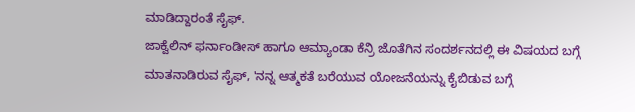ಮಾಡಿದ್ದಾರಂತೆ ಸೈಫ್.
ಜಾಕ್ವೆಲಿನ್ ಫರ್ನಾಂಡೀಸ್ ಹಾಗೂ ಆಮ್ಯಾಂಡಾ ಕೆನ್ರಿ ಜೊತೆಗಿನ ಸಂದರ್ಶನದಲ್ಲಿ ಈ ವಿಷಯದ ಬಗ್ಗೆ ಮಾತನಾಡಿರುವ ಸೈಫ್, 'ನನ್ನ ಆತ್ಮಕತೆ ಬರೆಯುವ ಯೋಜನೆಯನ್ನು ಕೈಬಿಡುವ ಬಗ್ಗೆ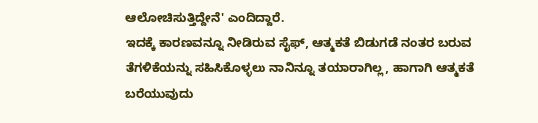ಆಲೋಚಿಸುತ್ತಿದ್ದೇನೆ' ಎಂದಿದ್ದಾರೆ.
ಇದಕ್ಕೆ ಕಾರಣವನ್ನೂ ನೀಡಿರುವ ಸೈಫ್, ಆತ್ಮಕತೆ ಬಿಡುಗಡೆ ನಂತರ ಬರುವ ತೆಗಳಿಕೆಯನ್ನು ಸಹಿಸಿಕೊಳ್ಳಲು ನಾನಿನ್ನೂ ತಯಾರಾಗಿಲ್ಲ, ಹಾಗಾಗಿ ಆತ್ಮಕತೆ ಬರೆಯುವುದು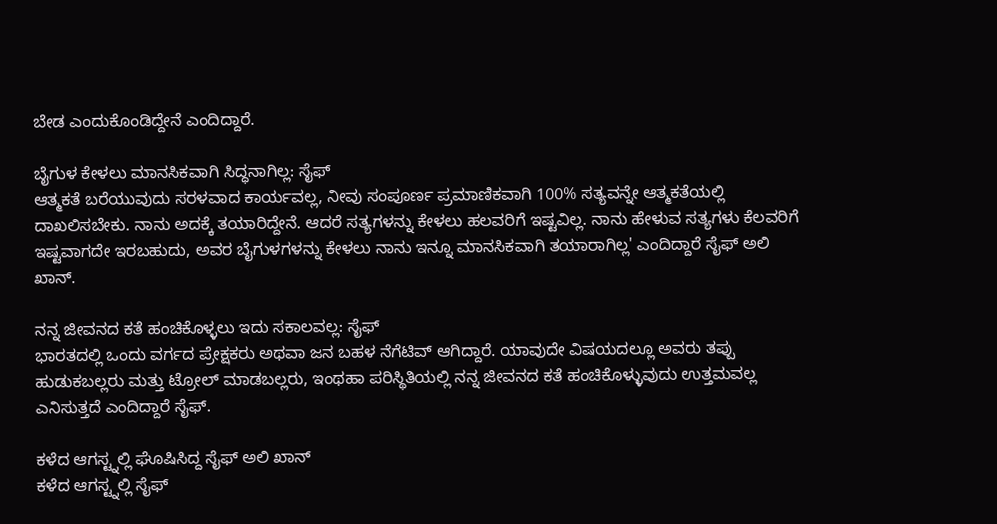ಬೇಡ ಎಂದುಕೊಂಡಿದ್ದೇನೆ ಎಂದಿದ್ದಾರೆ.

ಬೈಗುಳ ಕೇಳಲು ಮಾನಸಿಕವಾಗಿ ಸಿದ್ಧನಾಗಿಲ್ಲ: ಸೈಫ್
ಆತ್ಮಕತೆ ಬರೆಯುವುದು ಸರಳವಾದ ಕಾರ್ಯವಲ್ಲ, ನೀವು ಸಂಪೂರ್ಣ ಪ್ರಮಾಣಿಕವಾಗಿ 100% ಸತ್ಯವನ್ನೇ ಆತ್ಮಕತೆಯಲ್ಲಿ ದಾಖಲಿಸಬೇಕು. ನಾನು ಅದಕ್ಕೆ ತಯಾರಿದ್ದೇನೆ. ಆದರೆ ಸತ್ಯಗಳನ್ನು ಕೇಳಲು ಹಲವರಿಗೆ ಇಷ್ಟವಿಲ್ಲ. ನಾನು ಹೇಳುವ ಸತ್ಯಗಳು ಕೆಲವರಿಗೆ ಇಷ್ಟವಾಗದೇ ಇರಬಹುದು, ಅವರ ಬೈಗುಳಗಳನ್ನು ಕೇಳಲು ನಾನು ಇನ್ನೂ ಮಾನಸಿಕವಾಗಿ ತಯಾರಾಗಿಲ್ಲ' ಎಂದಿದ್ದಾರೆ ಸೈಫ್ ಅಲಿ ಖಾನ್.

ನನ್ನ ಜೀವನದ ಕತೆ ಹಂಚಿಕೊಳ್ಳಲು ಇದು ಸಕಾಲವಲ್ಲ: ಸೈಫ್
ಭಾರತದಲ್ಲಿ ಒಂದು ವರ್ಗದ ಪ್ರೇಕ್ಷಕರು ಅಥವಾ ಜನ ಬಹಳ ನೆಗೆಟಿವ್ ಆಗಿದ್ದಾರೆ. ಯಾವುದೇ ವಿಷಯದಲ್ಲೂ ಅವರು ತಪ್ಪು ಹುಡುಕಬಲ್ಲರು ಮತ್ತು ಟ್ರೋಲ್ ಮಾಡಬಲ್ಲರು, ಇಂಥಹಾ ಪರಿಸ್ಥಿತಿಯಲ್ಲಿ ನನ್ನ ಜೀವನದ ಕತೆ ಹಂಚಿಕೊಳ್ಳುವುದು ಉತ್ತಮವಲ್ಲ ಎನಿಸುತ್ತದೆ ಎಂದಿದ್ದಾರೆ ಸೈಫ್.

ಕಳೆದ ಆಗಸ್ಟ್ನಲ್ಲಿ ಘೊಷಿಸಿದ್ದ ಸೈಫ್ ಅಲಿ ಖಾನ್
ಕಳೆದ ಆಗಸ್ಟ್ನಲ್ಲಿ ಸೈಫ್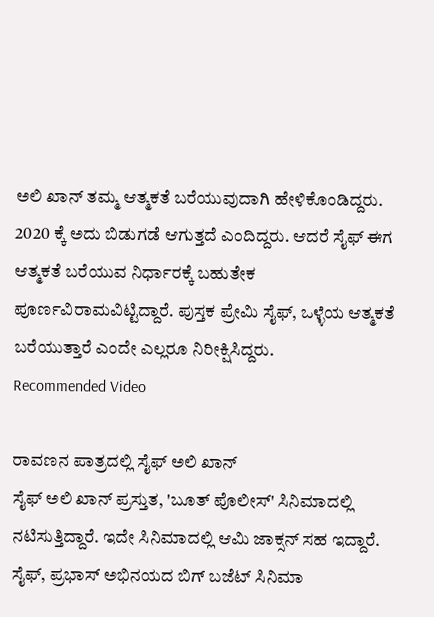ಅಲಿ ಖಾನ್ ತಮ್ಮ ಆತ್ಮಕತೆ ಬರೆಯುವುದಾಗಿ ಹೇಳಿಕೊಂಡಿದ್ದರು. 2020 ಕ್ಕೆ ಅದು ಬಿಡುಗಡೆ ಆಗುತ್ತದೆ ಎಂದಿದ್ದರು. ಆದರೆ ಸೈಫ್ ಈಗ ಆತ್ಮಕತೆ ಬರೆಯುವ ನಿರ್ಧಾರಕ್ಕೆ ಬಹುತೇಕ ಪೂರ್ಣವಿರಾಮವಿಟ್ಟಿದ್ದಾರೆ. ಪುಸ್ತಕ ಪ್ರೇಮಿ ಸೈಫ್, ಒಳ್ಳೆಯ ಆತ್ಮಕತೆ ಬರೆಯುತ್ತಾರೆ ಎಂದೇ ಎಲ್ಲರೂ ನಿರೀಕ್ಷಿಸಿದ್ದರು.
Recommended Video

ರಾವಣನ ಪಾತ್ರದಲ್ಲಿ ಸೈಫ್ ಅಲಿ ಖಾನ್
ಸೈಫ್ ಅಲಿ ಖಾನ್ ಪ್ರಸ್ತುತ, 'ಬೂತ್ ಪೊಲೀಸ್' ಸಿನಿಮಾದಲ್ಲಿ ನಟಿಸುತ್ತಿದ್ದಾರೆ. ಇದೇ ಸಿನಿಮಾದಲ್ಲಿ ಆಮಿ ಜಾಕ್ಸನ್ ಸಹ ಇದ್ದಾರೆ. ಸೈಫ್, ಪ್ರಭಾಸ್ ಅಭಿನಯದ ಬಿಗ್ ಬಜೆಟ್ ಸಿನಿಮಾ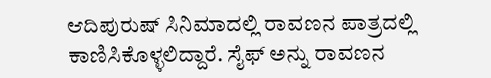ಆದಿಪುರುಷ್ ಸಿನಿಮಾದಲ್ಲಿ ರಾವಣನ ಪಾತ್ರದಲ್ಲಿ ಕಾಣಿಸಿಕೊಳ್ಳಲಿದ್ದಾರೆ. ಸೈಫ್ ಅನ್ನು ರಾವಣನ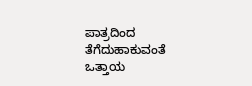ಪಾತ್ರದಿಂದ ತೆಗೆದುಹಾಕುವಂತೆ ಒತ್ತಾಯ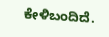ಕೇಳಿಬಂದಿದೆ.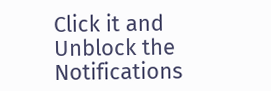Click it and Unblock the Notifications